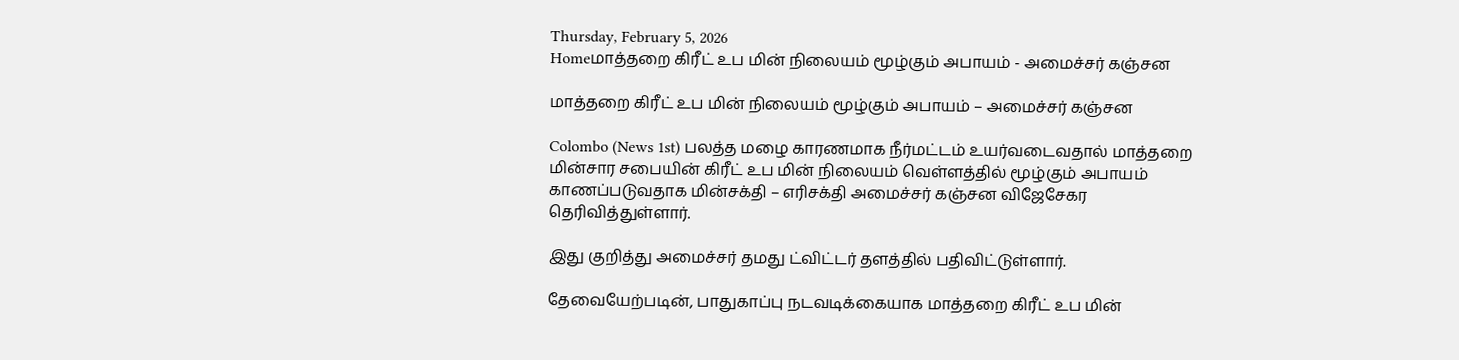Thursday, February 5, 2026
Homeமாத்தறை கிரீட் உப மின் நிலையம் மூழ்கும் அபாயம் - அமைச்சர் கஞ்சன

மாத்தறை கிரீட் உப மின் நிலையம் மூழ்கும் அபாயம் – அமைச்சர் கஞ்சன

Colombo (News 1st) பலத்த மழை காரணமாக நீர்மட்டம் உயர்வடைவதால் மாத்தறை மின்சார சபையின் கிரீட் உப மின் நிலையம் வெள்ளத்தில் மூழ்கும் அபாயம் காணப்படுவதாக மின்சக்தி – எரிசக்தி அமைச்சர் கஞ்சன விஜேசேகர தெரிவித்துள்ளார்.

இது குறித்து அமைச்சர் தமது ட்விட்டர் தளத்தில் பதிவிட்டுள்ளார்.

தேவையேற்படின், பாதுகாப்பு நடவடிக்கையாக மாத்தறை கிரீட் உப மின்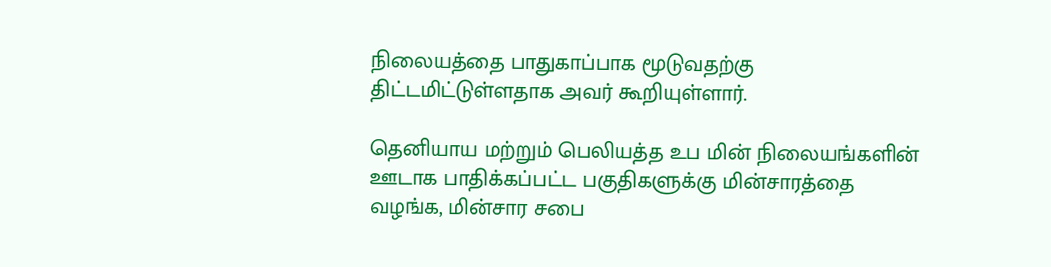நிலையத்தை பாதுகாப்பாக மூடுவதற்கு திட்டமிட்டுள்ளதாக அவர் கூறியுள்ளார்.

தெனியாய மற்றும் பெலியத்த உப மின் நிலையங்களின் ஊடாக பாதிக்கப்பட்ட பகுதிகளுக்கு மின்சாரத்தை வழங்க, மின்சார சபை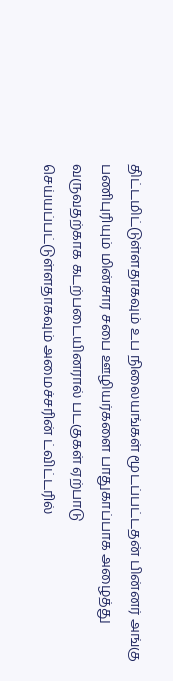திட்டமிட்டுள்ளதாகவும் உப நிலையங்கள் மூடப்பட்டதன் பின்னர் அங்கு பணிபுரியும் மின்சார சபை ஊழியர்களை பாதுகாப்பாக அழைத்து வருவதற்காக கடற்படையினரால் படகுகள் ஏற்பாடு செய்யப்பட்டுள்ளதாகவும் அமைச்சரின் ட்விட்டரில்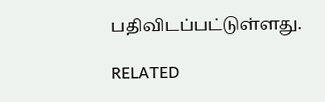பதிவிடப்பட்டுள்ளது.

RELATED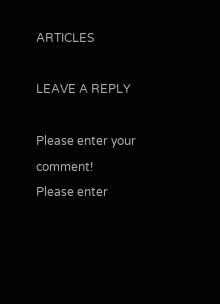ARTICLES

LEAVE A REPLY

Please enter your comment!
Please enter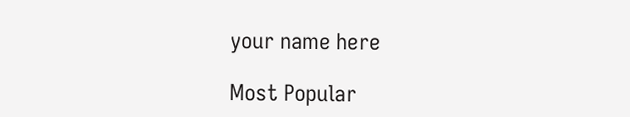your name here

Most Popular